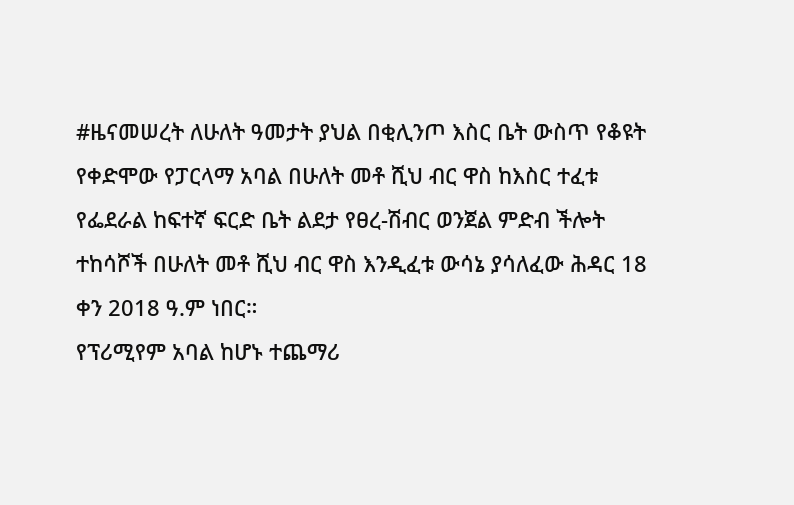#ዜናመሠረት ለሁለት ዓመታት ያህል በቂሊንጦ እስር ቤት ውስጥ የቆዩት የቀድሞው የፓርላማ አባል በሁለት መቶ ሺህ ብር ዋስ ከእስር ተፈቱ
የፌደራል ከፍተኛ ፍርድ ቤት ልደታ የፀረ-ሽብር ወንጀል ምድብ ችሎት ተከሳሾች በሁለት መቶ ሺህ ብር ዋስ እንዲፈቱ ውሳኔ ያሳለፈው ሕዳር 18 ቀን 2018 ዓ.ም ነበር።
የፕሪሚየም አባል ከሆኑ ተጨማሪ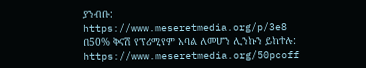ያንብቡ:
https://www.meseretmedia.org/p/3e8
በ50% ቅናሽ የፕሪሚየም አባል ለመሆን ሊንኩን ይከተሉ:
https://www.meseretmedia.org/50pcoff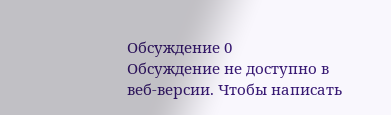Обсуждение 0
Обсуждение не доступно в веб-версии. Чтобы написать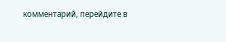комментарий, перейдите в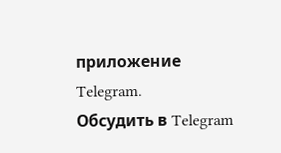приложение Telegram.
Обсудить в Telegram